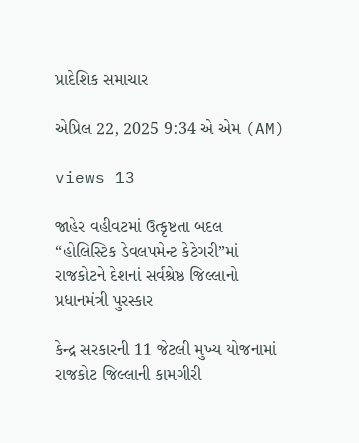પ્રાદેશિક સમાચાર

એપ્રિલ 22, 2025 9:34 એ એમ (AM)

views 13

જાહેર વહીવટમાં ઉત્કૃષ્ટતા બદલ “હોલિસ્ટિક ડેવલપમેન્ટ કેટેગરી”માં રાજકોટને દેશનાં સર્વશ્રેષ્ઠ જિલ્લાનો પ્રધાનમંત્રી પુરસ્કાર

કેન્દ્ર સરકારની 11 જેટલી મુખ્ય યોજનામાં રાજકોટ જિલ્લાની કામગીરી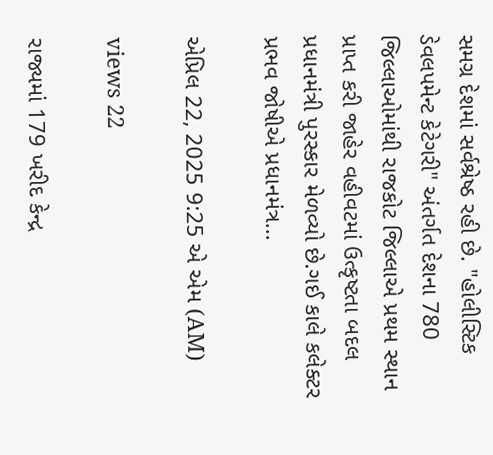સમગ્ર દેશમાં સર્વશ્રેષ્ઠ રહી છે. "હોલીસ્ટિક ડેવલપમેન્ટ કેટેગરી" અંતર્ગત દેશના 780 જિલ્લાઓમાંથી રાજકોટ જિલ્લાએ પ્રથમ સ્થાન પ્રાપ્ત કરી જાહેર વહીવટમાં ઉત્કૃષ્ટતા બદલ પ્રધાનમંત્રી પુરસ્કાર મેળવ્યો છે.ગઈ કાલે કલેક્ટર પ્રભવ જોષીએ પ્રધાનમંત્ર...

એપ્રિલ 22, 2025 9:25 એ એમ (AM)

views 22

રાજ્યમાં 179 ખરીદ કેન્દ્ર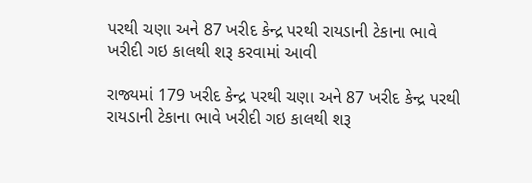પરથી ચણા અને 87 ખરીદ કેન્દ્ર પરથી રાયડાની ટેકાના ભાવે ખરીદી ગઇ કાલથી શરૂ કરવામાં આવી

રાજ્યમાં 179 ખરીદ કેન્દ્ર પરથી ચણા અને 87 ખરીદ કેન્દ્ર પરથી રાયડાની ટેકાના ભાવે ખરીદી ગઇ કાલથી શરૂ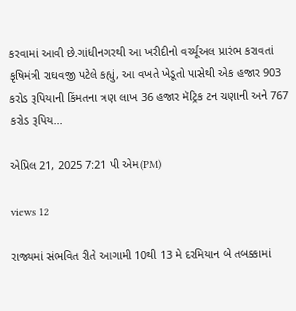કરવામાં આવી છે.ગાંધીનગરથી આ ખરીદીનો વર્ચ્યૂઅલ પ્રારંભ કરાવતાં કૃષિમંત્રી રાઘવજી પટેલે કહ્યું, આ વખતે ખેડૂતો પાસેથી એક હજાર 903 કરોડ રૂપિયાની કિંમતના ત્રણ લાખ 36 હજાર મૅટ્રિક ટન ચણાની અને 767 કરોડ રૂપિય...

એપ્રિલ 21, 2025 7:21 પી એમ(PM)

views 12

રાજ્યમાં સંભવિત રીતે આગામી 10થી 13 મે દરમિયાન બે તબક્કામાં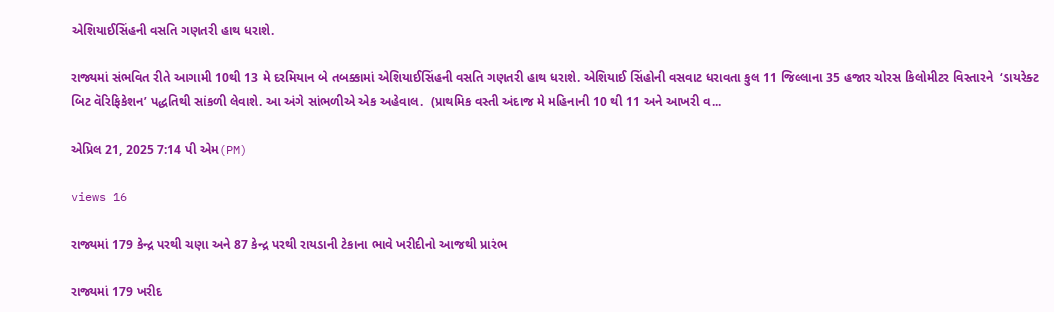એશિયાઈસિંહની વસતિ ગણતરી હાથ ધરાશે.

રાજ્યમાં સંભવિત રીતે આગામી 10થી 13 મે દરમિયાન બે તબક્કામાં એશિયાઈસિંહની વસતિ ગણતરી હાથ ધરાશે. એશિયાઈ સિંહોની વસવાટ ધરાવતા કુલ 11 જિલ્લાના 35 હજાર ચોરસ કિલોમીટર વિસ્તારને  ‘ડાયરેક્ટ બિટ વૅરિફિકેશન’ પદ્ધતિથી સાંકળી લેવાશે. આ અંગે સાંભળીએ એક અહેવાલ.  (પ્રાથમિક વસ્તી અંદાજ મે મહિનાની 10 થી 11 અને આખરી વ...

એપ્રિલ 21, 2025 7:14 પી એમ(PM)

views 16

રાજ્યમાં 179 કેન્દ્ર પરથી ચણા અને 87 કેન્દ્ર પરથી રાયડાની ટેકાના ભાવે ખરીદીનો આજથી પ્રારંભ

રાજ્યમાં 179 ખરીદ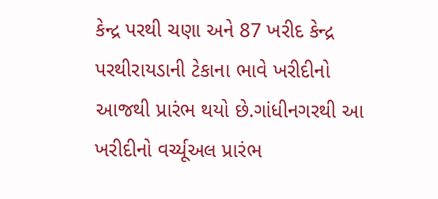કેન્દ્ર પરથી ચણા અને 87 ખરીદ કેન્દ્ર પરથીરાયડાની ટેકાના ભાવે ખરીદીનો આજથી પ્રારંભ થયો છે.ગાંધીનગરથી આ ખરીદીનો વર્ચ્યૂઅલ પ્રારંભ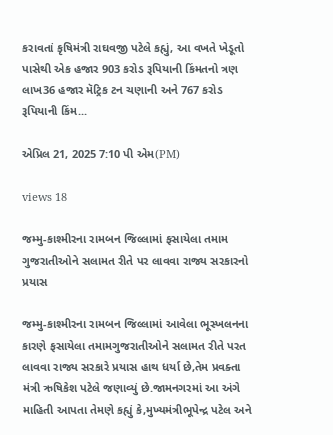કરાવતાં કૃષિમંત્રી રાઘવજી પટેલે કહ્યું, આ વખતે ખેડૂતો પાસેથી એક હજાર 903 કરોડ રૂપિયાની કિંમતનો ત્રણ લાખ36 હજાર મૅટ્રિક ટન ચણાની અને 767 કરોડ રૂપિયાની કિંમ...

એપ્રિલ 21, 2025 7:10 પી એમ(PM)

views 18

જમ્મુ-કાશ્મીરના રામબન જિલ્લામાં ફસાયેલા તમામ ગુજરાતીઓને સલામત રીતે પર લાવવા રાજ્ય સરકારનો પ્રયાસ

જમ્મુ-કાશ્મીરના રામબન જિલ્લામાં આવેલા ભૂસ્ખલનના કારણે ફસાયેલા તમામગુજરાતીઓને સલામત રીતે પરત લાવવા રાજ્ય સરકારે પ્રયાસ હાથ ધર્યા છે,તેમ પ્રવક્તા મંત્રી ઋષિકેશ પટેલે જણાવ્યું છે.જામનગરમાં આ અંગે માહિતી આપતા તેમણે કહ્યું કે,મુખ્યમંત્રીભૂપેન્દ્ર પટેલ અને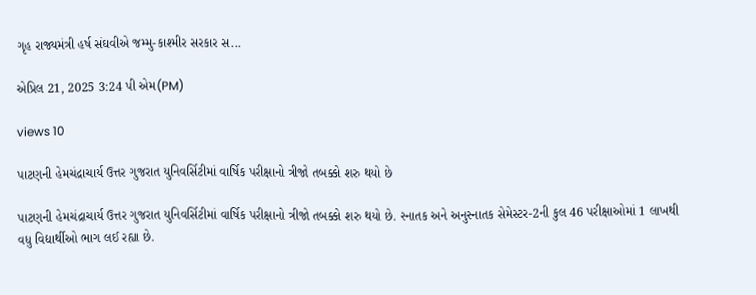ગૃહ રાજ્યમંત્રી હર્ષ સંઘવીએ જમ્મુ-કાશ્મીર સરકાર સ...

એપ્રિલ 21, 2025 3:24 પી એમ(PM)

views 10

પાટણની હેમચંદ્રાચાર્ય ઉત્તર ગુજરાત યુનિવર્સિટીમાં વાર્ષિક પરીક્ષાનો ત્રીજો તબક્કો શરુ થયો છે

પાટણની હેમચંદ્રાચાર્ય ઉત્તર ગુજરાત યુનિવર્સિટીમાં વાર્ષિક પરીક્ષાનો ત્રીજો તબક્કો શરુ થયો છે. સ્નાતક અને અનુસ્નાતક સેમેસ્ટર-2ની કુલ 46 પરીક્ષાઓમાં 1 લાખથી વધુ વિદ્યાર્થીઓ ભાગ લઈ રહ્યા છે.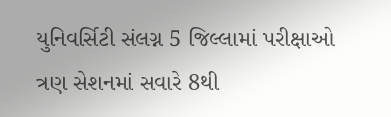યુનિવર્સિટી સંલગ્ન 5 જિલ્લામાં પરીક્ષાઓ ત્રણ સેશનમાં સવારે 8થી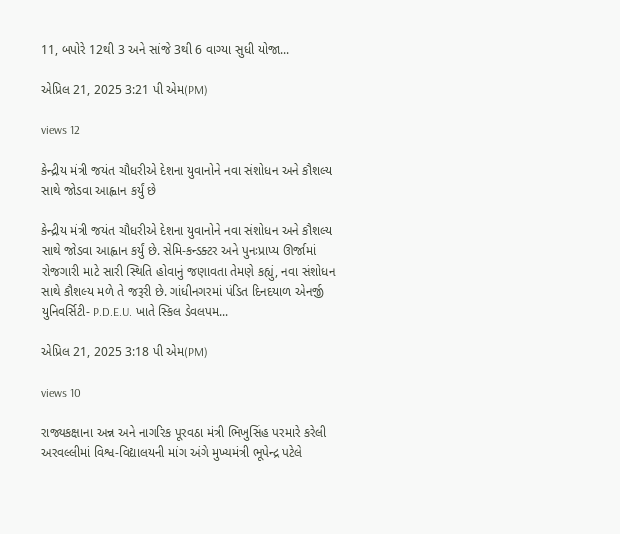11, બપોરે 12થી 3 અને સાંજે 3થી 6 વાગ્યા સુધી યોજા...

એપ્રિલ 21, 2025 3:21 પી એમ(PM)

views 12

કેન્દ્રીય મંત્રી જયંત ચૌધરીએ દેશના યુવાનોને નવા સંશોધન અને કૌશલ્ય સાથે જોડવા આહ્વાન કર્યું છે

કેન્દ્રીય મંત્રી જયંત ચૌધરીએ દેશના યુવાનોને નવા સંશોધન અને કૌશલ્ય સાથે જોડવા આહ્વાન કર્યું છે. સેમિ-કન્ડક્ટર અને પુનઃપ્રાપ્ય ઊર્જામાં રોજગારી માટે સારી સ્થિતિ હોવાનું જણાવતા તેમણે કહ્યું, નવા સંશોધન સાથે કૌશલ્ય મળે તે જરૂરી છે. ગાંધીનગરમાં પંડિત દિનદયાળ એનર્જી યુનિવર્સિટી- P.D.E.U. ખાતે સ્કિલ ડેવલપમ...

એપ્રિલ 21, 2025 3:18 પી એમ(PM)

views 10

રાજ્યકક્ષાના અન્ન અને નાગરિક પૂરવઠા મંત્રી ભિખુસિંહ પરમારે કરેલી અરવલ્લીમાં વિશ્વ-વિદ્યાલયની માંગ અંગે મુખ્યમંત્રી ભૂપેન્દ્ર પટેલે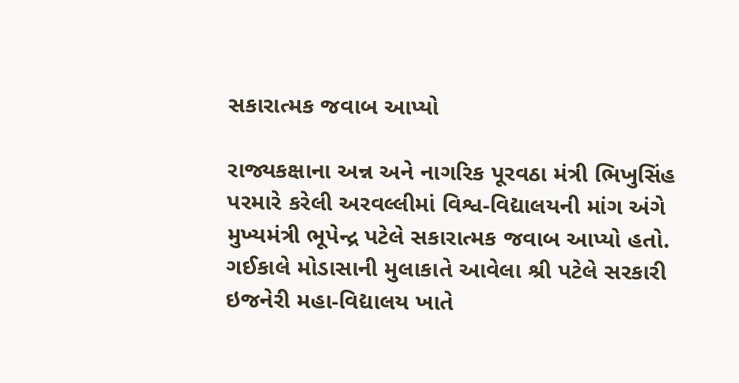સકારાત્મક જવાબ આપ્યો

રાજ્યકક્ષાના અન્ન અને નાગરિક પૂરવઠા મંત્રી ભિખુસિંહ પરમારે કરેલી અરવલ્લીમાં વિશ્વ-વિદ્યાલયની માંગ અંગે મુખ્યમંત્રી ભૂપેન્દ્ર પટેલે સકારાત્મક જવાબ આપ્યો હતો. ગઈકાલે મોડાસાની મુલાકાતે આવેલા શ્રી પટેલે સરકારી ઇજનેરી મહા-વિદ્યાલય ખાતે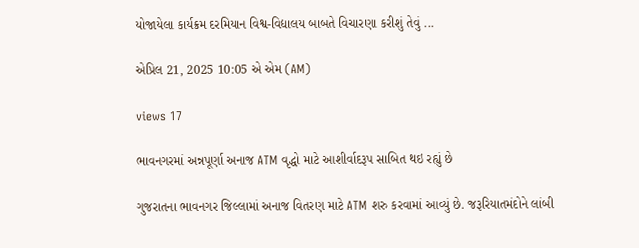યોજાયેલા કાર્યક્રમ દરમિયાન વિશ્વ-વિદ્યાલય બાબતે વિચારણા કરીશું તેવું ...

એપ્રિલ 21, 2025 10:05 એ એમ (AM)

views 17

ભાવનગરમાં અન્નપૂર્ણા અનાજ ATM વૃદ્ધો માટે આશીર્વાદરૂપ સાબિત થઇ રહ્યું છે

ગુજરાતના ભાવનગર જિલ્લામાં અનાજ વિતરણ માટે ATM શરુ કરવામાં આવ્યું છે. જરૂરિયાતમંદોને લાંબી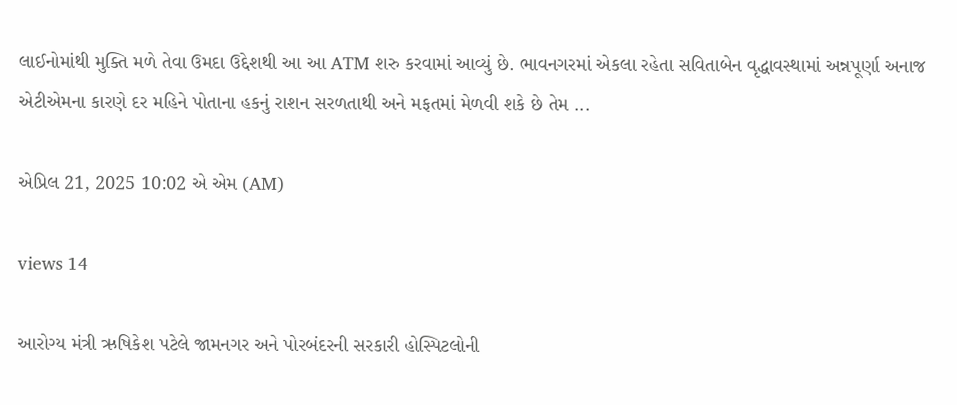લાઈનોમાંથી મુક્તિ મળે તેવા ઉમદા ઉદ્દેશથી આ આ ATM શરુ કરવામાં આવ્યું છે. ભાવનગરમાં એકલા રહેતા સવિતાબેન વૃદ્ધાવસ્થામાં અન્નપૂર્ણા અનાજ એટીએમના કારણે દર મહિને પોતાના હકનું રાશન સરળતાથી અને મફતમાં મેળવી શકે છે તેમ ...

એપ્રિલ 21, 2025 10:02 એ એમ (AM)

views 14

આરોગ્ય મંત્રી ઋષિકેશ પટેલે જામનગર અને પોરબંદરની સરકારી હોસ્પિટલોની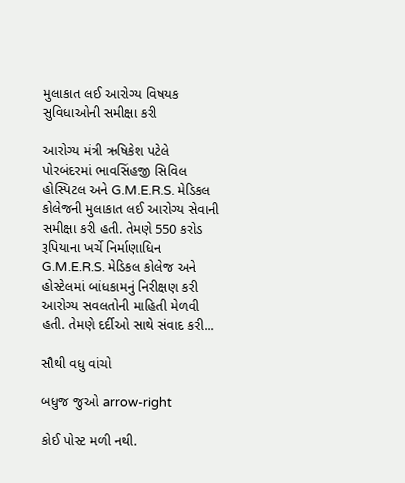મુલાકાત લઈ આરોગ્ય વિષયક સુવિધાઓની સમીક્ષા કરી

આરોગ્ય મંત્રી ઋષિકેશ પટેલે પોરબંદરમાં ભાવસિંહજી સિવિલ હોસ્પિટલ અને G.M.E.R.S. મેડિકલ કોલેજની મુલાકાત લઈ આરોગ્ય સેવાની સમીક્ષા કરી હતી. તેમણે 550 કરોડ રૂપિયાના ખર્ચે નિર્માણાધિન G.M.E.R.S. મેડિકલ કોલેજ અને હોસ્ટેલમાં બાંધકામનું નિરીક્ષણ કરી આરોગ્ય સવલતોની માહિતી મેળવી હતી. તેમણે દર્દીઓ સાથે સંવાદ કરી...

સૌથી વધુ વાંચો

બધુજ જુઓ arrow-right

કોઈ પોસ્ટ મળી નથી.